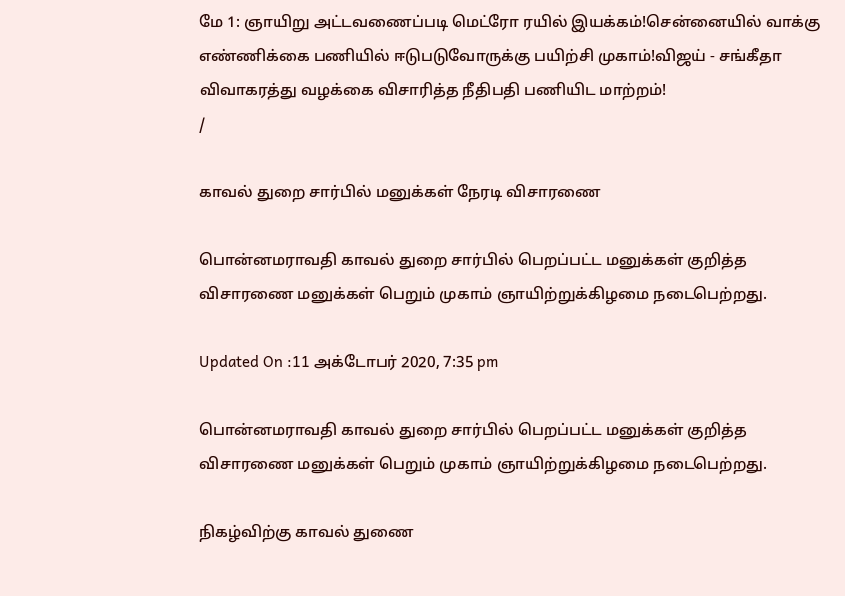மே 1: ஞாயிறு அட்டவணைப்படி மெட்ரோ ரயில் இயக்கம்!சென்னையில் வாக்கு எண்ணிக்கை பணியில் ஈடுபடுவோருக்கு பயிற்சி முகாம்!விஜய் - சங்கீதா விவாகரத்து வழக்கை விசாரித்த நீதிபதி பணியிட மாற்றம்!
/

காவல் துறை சார்பில் மனுக்கள் நேரடி விசாரணை

பொன்னமராவதி காவல் துறை சார்பில் பெறப்பட்ட மனுக்கள் குறித்த விசாரணை மனுக்கள் பெறும் முகாம் ஞாயிற்றுக்கிழமை நடைபெற்றது.

Updated On :11 அக்டோபர் 2020, 7:35 pm

பொன்னமராவதி காவல் துறை சார்பில் பெறப்பட்ட மனுக்கள் குறித்த விசாரணை மனுக்கள் பெறும் முகாம் ஞாயிற்றுக்கிழமை நடைபெற்றது.

நிகழ்விற்கு காவல் துணை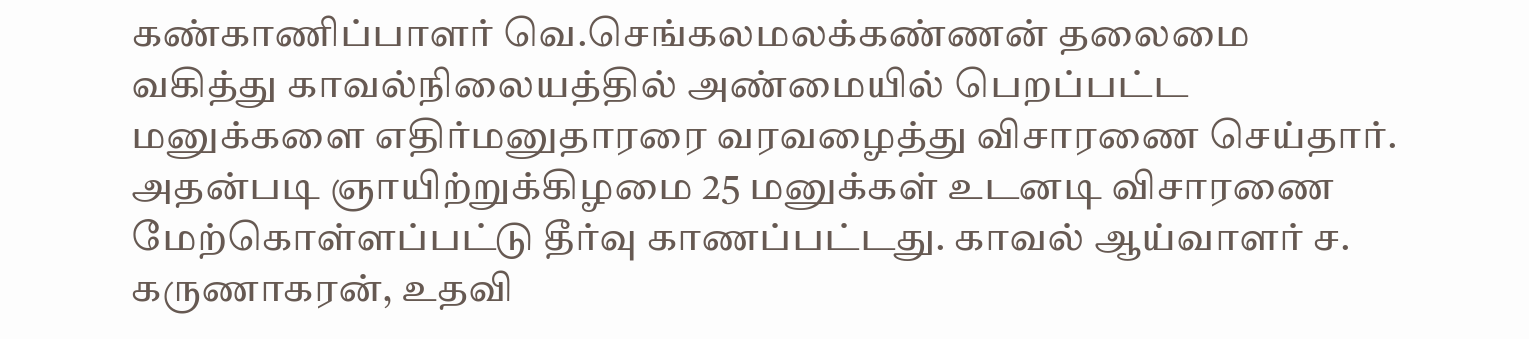கண்காணிப்பாளர் வெ.செங்கலமலக்கண்ணன் தலைமை வகித்து காவல்நிலையத்தில் அண்மையில் பெறப்பட்ட மனுக்களை எதிர்மனுதாரரை வரவழைத்து விசாரணை செய்தார். அதன்படி ஞாயிற்றுக்கிழமை 25 மனுக்கள் உடனடி விசாரணை மேற்கொள்ளப்பட்டு தீர்வு காணப்பட்டது. காவல் ஆய்வாளர் ச. கருணாகரன், உதவி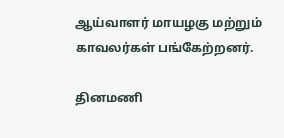ஆய்வாளர் மாயழகு மற்றும் காவலர்கள் பங்கேற்றனர்.

தினமணி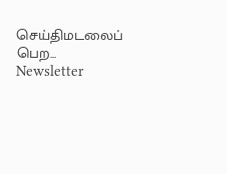செய்திமடலைப் பெற... Newsletter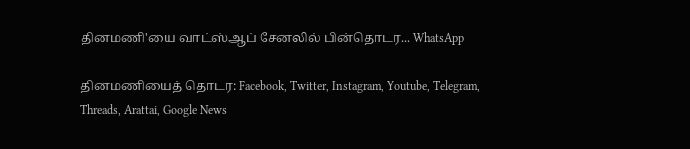தினமணி'யை வாட்ஸ்ஆப் சேனலில் பின்தொடர... WhatsApp

தினமணியைத் தொடர: Facebook, Twitter, Instagram, Youtube, Telegram, Threads, Arattai, Google News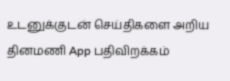உடனுக்குடன் செய்திகளை அறிய தினமணி App பதிவிறக்கம்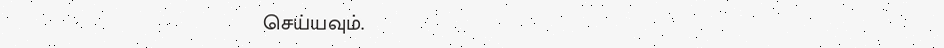செய்யவும்.